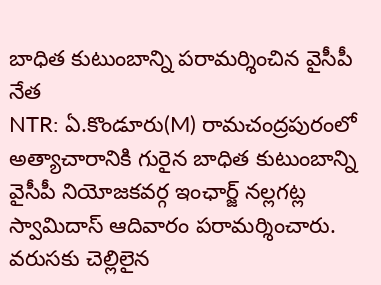బాధిత కుటుంబాన్ని పరామర్శించిన వైసీపీ నేత
NTR: ఏ.కొండూరు(M) రామచంద్రపురంలో అత్యాచారానికి గురైన బాధిత కుటుంబాన్ని వైసీపీ నియోజకవర్గ ఇంఛార్జ్ నల్లగట్ల స్వామిదాస్ ఆదివారం పరామర్శించారు. వరుసకు చెల్లిలైన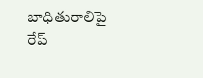బాధితురాలిపై రేప్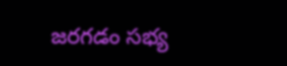జరగడం సభ్య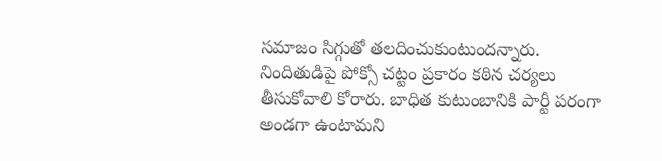సమాజం సిగ్గుతో తలదించుకుంటుందన్నారు. నిందితుడిపై పోక్సో చట్టం ప్రకారం కఠిన చర్యలు తీసుకోవాలి కోరారు. బాధిత కుటుంబానికి పార్టీ పరంగా అండగా ఉంటామని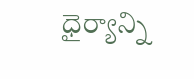ధైర్యాన్ని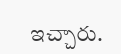ఇచ్చారు.